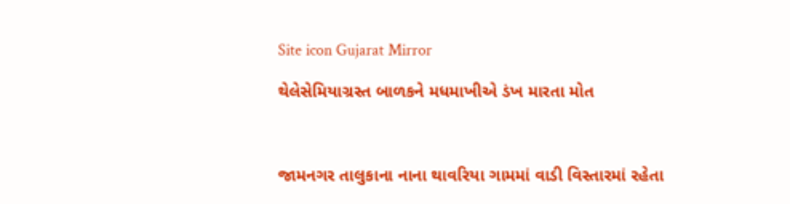Site icon Gujarat Mirror

થેલેસેમિયાગ્રસ્ત બાળકને મધમાખીએ ડંખ મારતા મોત



જામનગર તાલુકાના નાના થાવરિયા ગામમાં વાડી વિસ્તારમાં રહેતા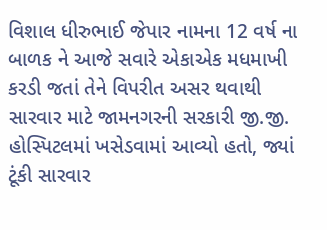વિશાલ ધીરુભાઈ જેપાર નામના 12 વર્ષ ના બાળક ને આજે સવારે એકાએક મધમાખી કરડી જતાં તેને વિપરીત અસર થવાથી સારવાર માટે જામનગરની સરકારી જી.જી. હોસ્પિટલમાં ખસેડવામાં આવ્યો હતો, જ્યાં ટૂંકી સારવાર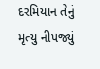દરમિયાન તેનું મૃત્યુ નીપજ્યું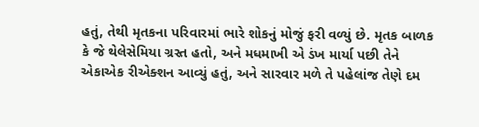હતું, તેથી મૃતકના પરિવારમાં ભારે શોકનું મોજું ફરી વળ્યું છે. મૃતક બાળક કે જે થેલેસેમિયા ગ્રસ્ત હતો, અને મધમાખી એ ડંખ માર્યા પછી તેને એકાએક રીએક્શન આવ્યું હતું, અને સારવાર મળે તે પહેલાંજ તેણે દમ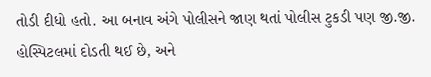તોડી દીધો હતો. આ બનાવ અંગે પોલીસને જાણ થતાં પોલીસ ટુકડી પણ જી.જી. હોસ્પિટલમાં દોડતી થઈ છે, અને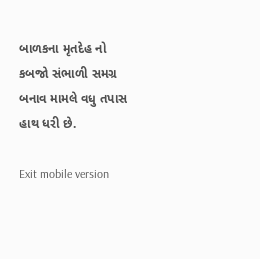બાળકના મૃતદેહ નો કબજો સંભાળી સમગ્ર બનાવ મામલે વધુ તપાસ હાથ ધરી છે.

Exit mobile version